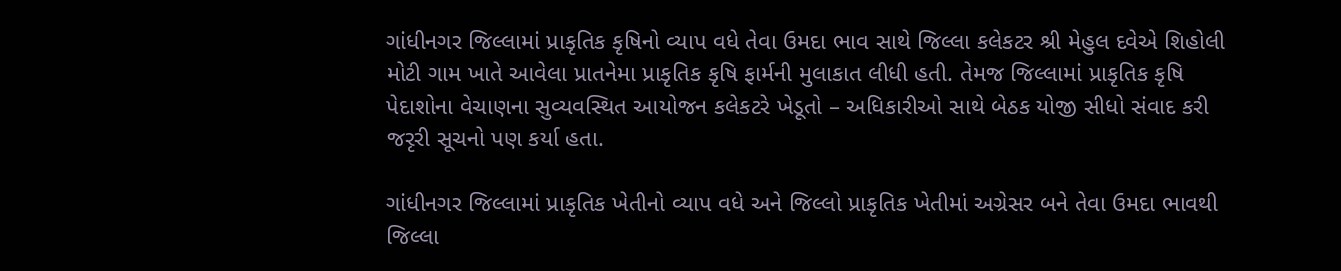ગાંધીનગર જિલ્લામાં પ્રાકૃતિક કૃષિનો વ્યાપ વધે તેવા ઉમદા ભાવ સાથે જિલ્લા કલેકટર શ્રી મેહુલ દવેએ શિહોલી મોટી ગામ ખાતે આવેલા પ્રાતનેમા પ્રાકૃતિક કૃષિ ફાર્મની મુલાકાત લીધી હતી. તેમજ જિલ્લામાં પ્રાકૃતિક કૃષિ પેદાશોના વેચાણના સુવ્યવસ્થિત આયોજન કલેકટરે ખેડૂતો – અધિકારીઓ સાથે બેઠક યોજી સીધો સંવાદ કરી જરૃરી સૂચનો પણ કર્યા હતા.

ગાંધીનગર જિલ્લામાં પ્રાકૃતિક ખેતીનો વ્યાપ વધે અને જિલ્લો પ્રાકૃતિક ખેતીમાં અગ્રેસર બને તેવા ઉમદા ભાવથી જિલ્લા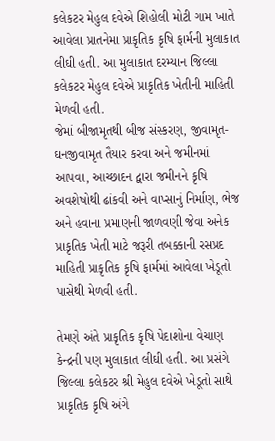કલેકટર મેહુલ દવેએ શિહોલી મોટી ગામ ખાતે આવેલા પ્રાતનેમા પ્રાકૃતિક કૃષિ ફાર્મની મુલાકાત લીઘી હતી. આ મુલાકાત દરમ્યાન જિલ્લા કલેકટર મેહુલ દવેએ પ્રાકૃતિક ખેતીની માહિતી મેળવી હતી.
જેમાં બીજામૃતથી બીજ સંસ્કરણ, જીવામૃત- ઘનજીવામૃત તૈયાર કરવા અને જમીનમાં આપવા, આચ્છાદન દ્વારા જમીનને કૃષિ અવશેષોથી ઢાંકવી અને વાપ્સાનું નિર્માણ, ભેજ અને હવાના પ્રમાણની જાળવણી જેવા અનેક પ્રાકૃતિક ખેતી માટે જરૂરી તબક્કાની રસપ્રદ માહિતી પ્રાકૃતિક કૃષિ ફાર્મમાં આવેલા ખેડૂતો પાસેથી મેળવી હતી.

તેમણે અંતે પ્રાકૃતિક કૃષિ પેદાશોના વેચાણ કેન્દ્રની પણ મુલાકાત લીઘી હતી. આ પ્રસંગે જિલ્લા કલેકટર શ્રી મેહુલ દવેએ ખેડૂતો સાથે પ્રાકૃતિક કૃષિ અંગે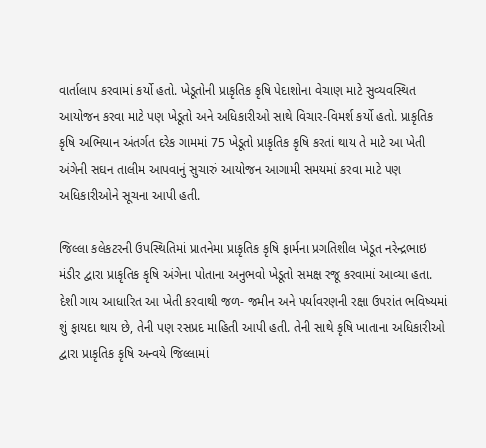વાર્તાલાપ કરવામાં કર્યો હતો. ખેડૂતોની પ્રાકૃતિક કૃષિ પેદાશોના વેચાણ માટે સુવ્યવસ્થિત આયોજન કરવા માટે પણ ખેડૂતો અને અધિકારીઓ સાથે વિચાર-વિમર્શ કર્યો હતો. પ્રાકૃતિક કૃષિ અભિયાન અંતર્ગત દરેક ગામમાં 75 ખેડૂતો પ્રાકૃતિક કૃષિ કરતાં થાય તે માટે આ ખેતી અંગેની સઘન તાલીમ આપવાનું સુચારું આયોજન આગામી સમયમાં કરવા માટે પણ અધિકારીઓને સૂચના આપી હતી.

જિલ્લા કલેકટરની ઉપસ્થિતિમાં પ્રાતનેમા પ્રાકૃતિક કૃષિ ફાર્મના પ્રગતિશીલ ખેડૂત નરેન્દ્રભાઇ મંડીર દ્વારા પ્રાકૃતિક કૃષિ અંગેના પોતાના અનુભવો ખેડૂતો સમક્ષ રજૂ કરવામાં આવ્યા હતા. દેશી ગાય આધારિત આ ખેતી કરવાથી જળ- જમીન અને પર્યાવરણની રક્ષા ઉપરાંત ભવિષ્યમાં શું ફાયદા થાય છે, તેની પણ રસપ્રદ માહિતી આપી હતી. તેની સાથે કૃષિ ખાતાના અધિકારીઓ દ્વારા પ્રાકૃતિક કૃષિ અન્વયે જિલ્લામાં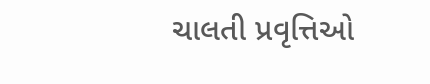ચાલતી પ્રવૃત્તિઓ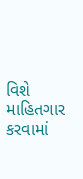વિશે માહિતગાર કરવામાં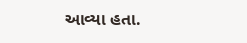આવ્યા હતા.